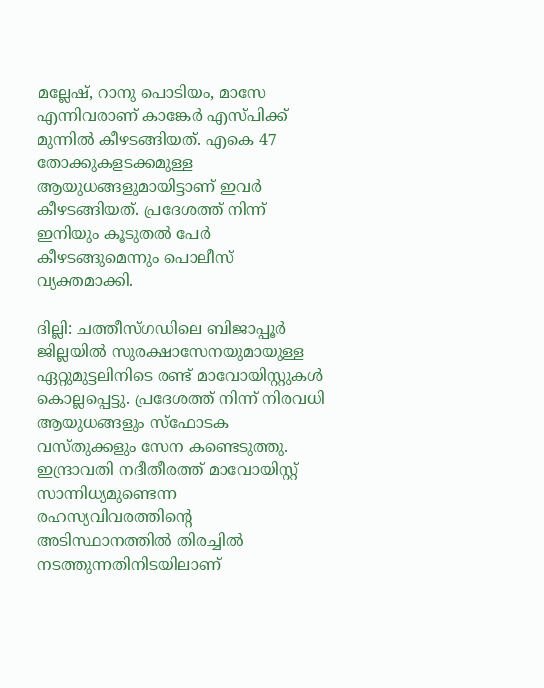മല്ലേഷ്, റാനു പൊടിയം, മാസേ എന്നിവരാണ് കാങ്കേർ എസ്പിക്ക് മുന്നിൽ കീഴടങ്ങിയത്. എകെ 47 തോക്കുകളടക്കമുള്ള ആയുധങ്ങളുമായിട്ടാണ് ഇവർ കീഴടങ്ങിയത്. പ്രദേശത്ത് നിന്ന് ഇനിയും കൂടുതൽ പേർ കീഴടങ്ങുമെന്നും പൊലീസ് വ്യക്തമാക്കി.

ദില്ലി: ചത്തീസ്ഗഡിലെ ബിജാപ്പൂർ ജില്ലയിൽ സുരക്ഷാസേനയുമായുള്ള ഏറ്റുമുട്ടലിനിടെ രണ്ട് മാവോയിസ്റ്റുകൾ കൊല്ലപ്പെട്ടു. പ്രദേശത്ത് നിന്ന് നിരവധി ആയുധങ്ങളും സ്ഫോടക വസ്തുക്കളും സേന കണ്ടെടുത്തു. ഇന്ദ്രാവതി നദീതീരത്ത് മാവോയിസ്റ്റ് സാന്നിധ്യമുണ്ടെന്ന രഹസ്യവിവരത്തിൻ്റെ അടിസ്ഥാനത്തിൽ തിരച്ചിൽ നടത്തുന്നതിനിടയിലാണ്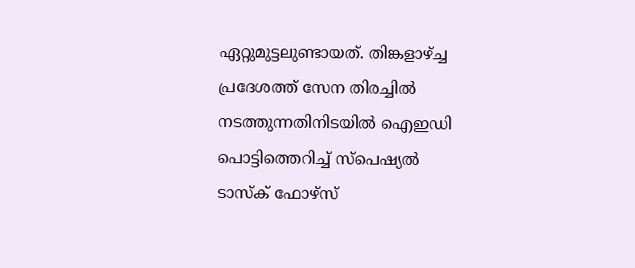ഏറ്റുമുട്ടലുണ്ടായത്. തിങ്കളാഴ്ച്ച പ്രദേശത്ത് സേന തിരച്ചിൽ നടത്തുന്നതിനിടയിൽ ഐഇഡി പൊട്ടിത്തെറിച്ച് സ്പെഷ്യൽ ടാസ്ക് ഫോഴ്സ്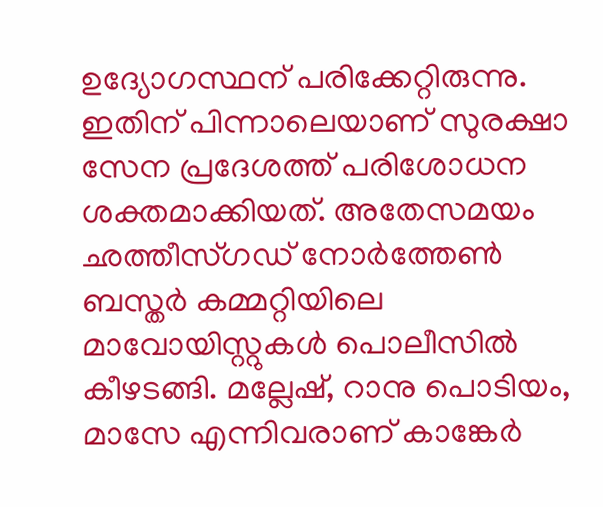ഉദ്യോഗസ്ഥന് പരിക്കേറ്റിരുന്നു. ഇതിന് പിന്നാലെയാണ് സുരക്ഷാ സേന പ്രദേശത്ത് പരിശോധന ശക്തമാക്കിയത്. അതേസമയം ഛത്തീസ്ഗഡ് നോർത്തേൺ ബസ്ത‌ർ കമ്മറ്റിയിലെ മാവോയിസ്റ്റുകൾ പൊലീസിൽ കീഴടങ്ങി. മല്ലേഷ്, റാനു പൊടിയം, മാസേ എന്നിവരാണ് കാങ്കേർ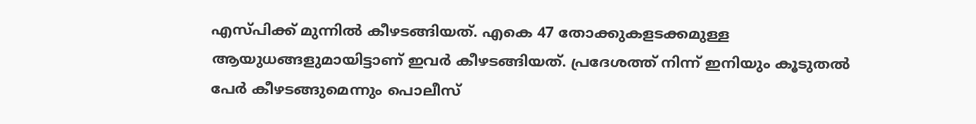എസ്പിക്ക് മുന്നിൽ കീഴടങ്ങിയത്. എകെ 47 തോക്കുകളടക്കമുള്ള ആയുധങ്ങളുമായിട്ടാണ് ഇവർ കീഴടങ്ങിയത്. പ്രദേശത്ത് നിന്ന് ഇനിയും കൂടുതൽ പേർ കീഴടങ്ങുമെന്നും പൊലീസ്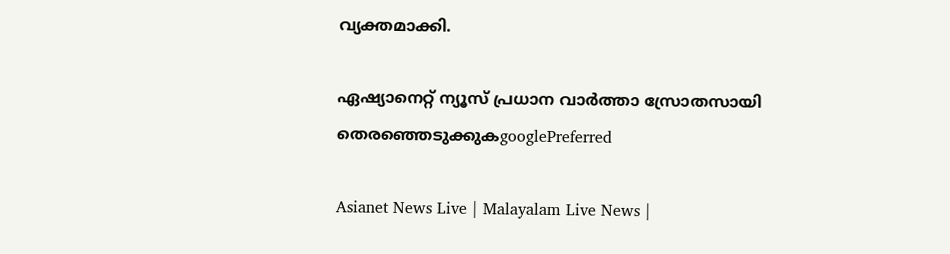വ്യക്തമാക്കി.

ഏഷ്യാനെറ്റ് ന്യൂസ് പ്രധാന വാർത്താ സ്രോതസായി തെരഞ്ഞെടുക്കുകgooglePreferred

Asianet News Live | Malayalam Live News |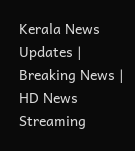Kerala News Updates | Breaking News | HD News Streaming